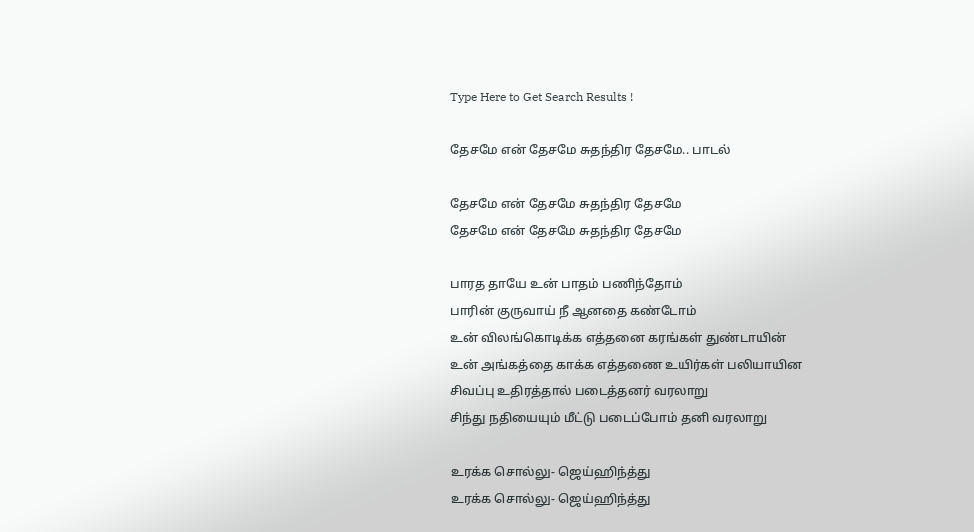Type Here to Get Search Results !

தேசமே என் தேசமே சுதந்திர தேசமே.. பாடல்

தேசமே என் தேசமே சுதந்திர தேசமே
தேசமே என் தேசமே சுதந்திர தேசமே

பாரத தாயே உன் பாதம் பணிந்தோம்
பாரின் குருவாய் நீ ஆனதை கண்டோம்
உன் விலங்கொடிக்க எத்தனை கரங்கள் துண்டாயின்
உன் அங்கத்தை காக்க எத்தணை உயிர்கள் பலியாயின
சிவப்பு உதிரத்தால் படைத்தனர் வரலாறு
சிந்து நதியையும் மீட்டு படைப்போம் தனி வரலாறு

உரக்க சொல்லு- ஜெய்ஹிந்த்து
உரக்க சொல்லு- ஜெய்ஹிந்த்து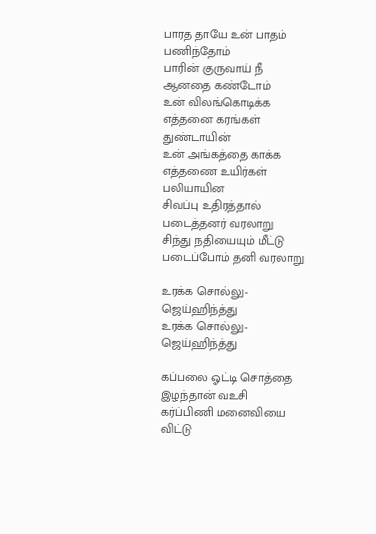பாரத தாயே உன் பாதம் பணிந்தோம்
பாரின் குருவாய் நீ ஆனதை கண்டோம்
உன் விலங்கொடிக்க எத்தனை கரங்கள் துண்டாயின்
உன் அங்கத்தை காக்க எத்தணை உயிர்கள் பலியாயின
சிவப்பு உதிரத்தால் படைத்தனர் வரலாறு
சிந்து நதியையும் மீட்டு படைப்போம் தனி வரலாறு

உரக்க சொல்லு- ஜெய்ஹிந்த்து
உரக்க சொல்லு- ஜெய்ஹிந்த்து

கப்பலை ஓட்டி சொத்தை இழந்தான் வஉசி
கர்ப்பிணி மனைவியை விட்டு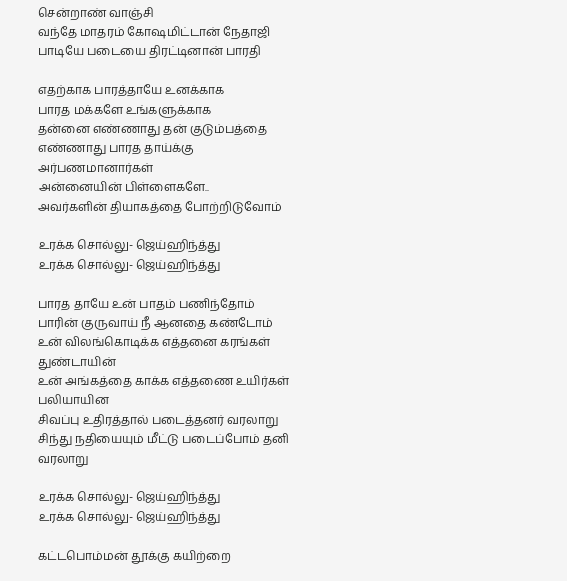சென்றாண் வாஞ்சி
வந்தே மாதரம் கோஷமிட்டான் நேதாஜி
பாடியே படையை திரட்டினான் பாரதி

எதற்காக பாரத்தாயே உனக்காக
பாரத மக்களே உங்களுக்காக
தன்னை எண்ணாது தன் குடும்பத்தை
எண்ணாது பாரத தாய்க்கு அர்பணமானார்கள்
அன்னையின் பிள்ளைகளே..
அவர்களின் தியாகத்தை போற்றிடுவோம்

உரக்க சொல்லு- ஜெய்ஹிந்த்து
உரக்க சொல்லு- ஜெய்ஹிந்த்து

பாரத தாயே உன் பாதம் பணிந்தோம்
பாரின் குருவாய் நீ ஆனதை கண்டோம்
உன் விலங்கொடிக்க எத்தனை கரங்கள் துண்டாயின்
உன் அங்கத்தை காக்க எத்தணை உயிர்கள் பலியாயின
சிவப்பு உதிரத்தால் படைத்தனர் வரலாறு
சிந்து நதியையும் மீட்டு படைப்போம் தனி வரலாறு

உரக்க சொல்லு- ஜெய்ஹிந்த்து
உரக்க சொல்லு- ஜெய்ஹிந்த்து

கட்டபொம்மன் தூக்கு கயிற்றை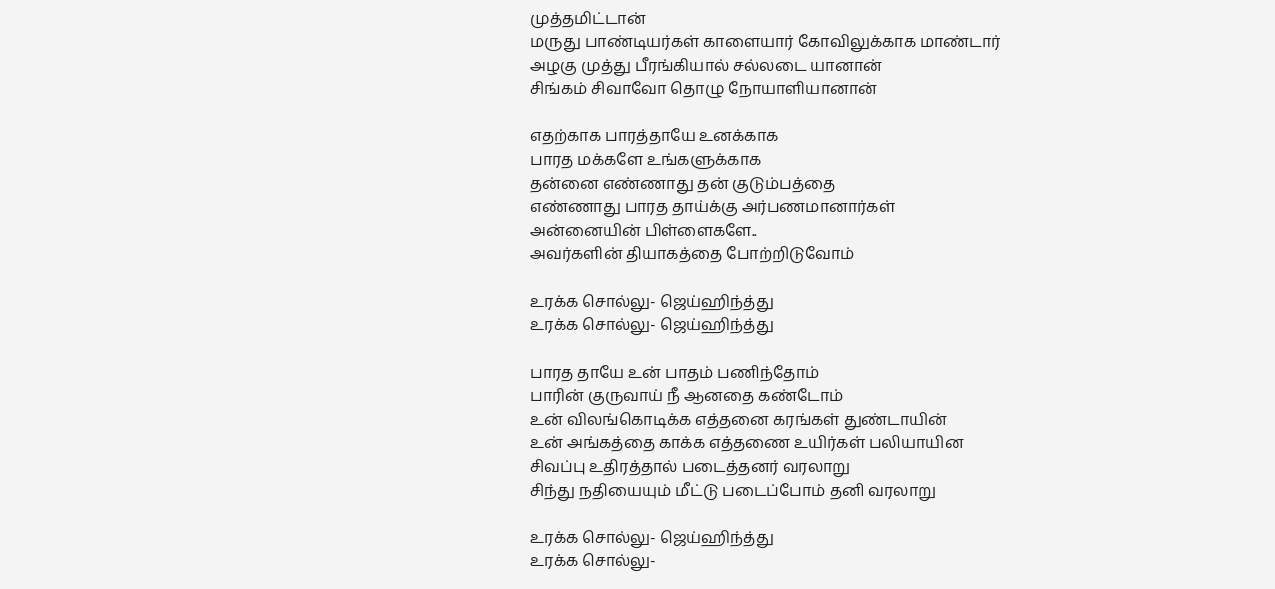முத்தமிட்டான்
மருது பாண்டியர்கள் காளையார் கோவிலுக்காக மாண்டார்
அழகு முத்து பீரங்கியால் சல்லடை யானான்
சிங்கம் சிவாவோ தொழு நோயாளியானான்

எதற்காக பாரத்தாயே உனக்காக
பாரத மக்களே உங்களுக்காக
தன்னை எண்ணாது தன் குடும்பத்தை
எண்ணாது பாரத தாய்க்கு அர்பணமானார்கள்
அன்னையின் பிள்ளைகளே..
அவர்களின் தியாகத்தை போற்றிடுவோம்

உரக்க சொல்லு- ஜெய்ஹிந்த்து
உரக்க சொல்லு- ஜெய்ஹிந்த்து

பாரத தாயே உன் பாதம் பணிந்தோம்
பாரின் குருவாய் நீ ஆனதை கண்டோம்
உன் விலங்கொடிக்க எத்தனை கரங்கள் துண்டாயின்
உன் அங்கத்தை காக்க எத்தணை உயிர்கள் பலியாயின
சிவப்பு உதிரத்தால் படைத்தனர் வரலாறு
சிந்து நதியையும் மீட்டு படைப்போம் தனி வரலாறு

உரக்க சொல்லு- ஜெய்ஹிந்த்து
உரக்க சொல்லு-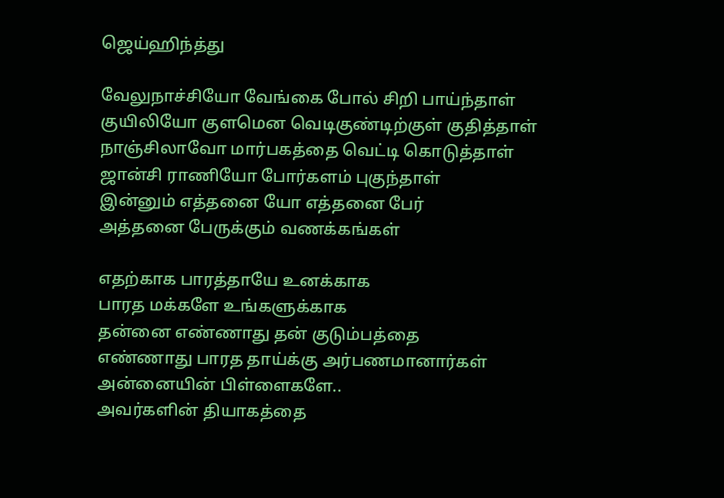ஜெய்ஹிந்த்து

வேலுநாச்சியோ வேங்கை போல் சிறி பாய்ந்தாள்
குயிலியோ குளமென வெடிகுண்டிற்குள் குதித்தாள்
நாஞ்சிலாவோ மார்பகத்தை வெட்டி கொடுத்தாள்
ஜான்சி ராணியோ போர்களம் புகுந்தாள்
இன்னும் எத்தனை யோ எத்தனை பேர்
அத்தனை பேருக்கும் வணக்கங்கள்

எதற்காக பாரத்தாயே உனக்காக
பாரத மக்களே உங்களுக்காக
தன்னை எண்ணாது தன் குடும்பத்தை
எண்ணாது பாரத தாய்க்கு அர்பணமானார்கள்
அன்னையின் பிள்ளைகளே..
அவர்களின் தியாகத்தை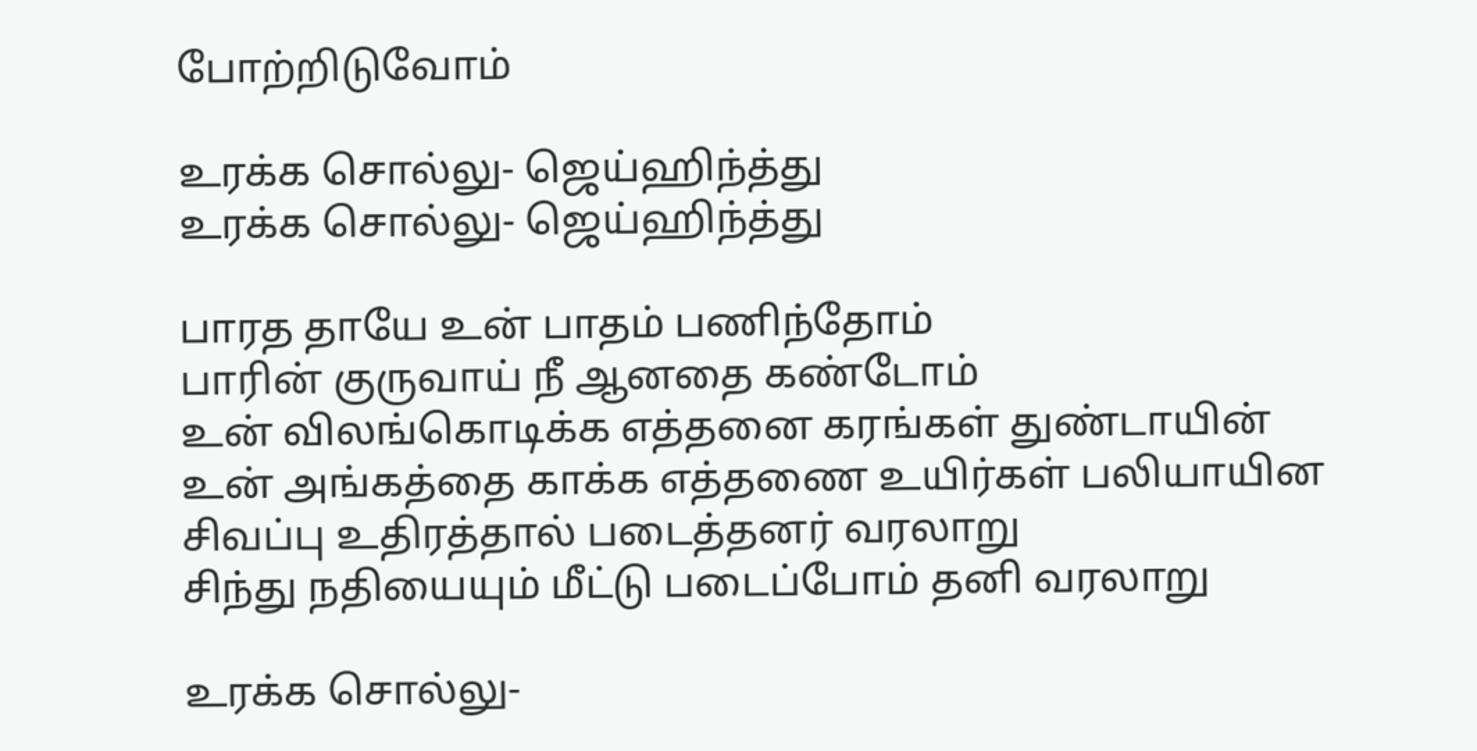போற்றிடுவோம்

உரக்க சொல்லு- ஜெய்ஹிந்த்து
உரக்க சொல்லு- ஜெய்ஹிந்த்து

பாரத தாயே உன் பாதம் பணிந்தோம்
பாரின் குருவாய் நீ ஆனதை கண்டோம்
உன் விலங்கொடிக்க எத்தனை கரங்கள் துண்டாயின்
உன் அங்கத்தை காக்க எத்தணை உயிர்கள் பலியாயின
சிவப்பு உதிரத்தால் படைத்தனர் வரலாறு
சிந்து நதியையும் மீட்டு படைப்போம் தனி வரலாறு

உரக்க சொல்லு-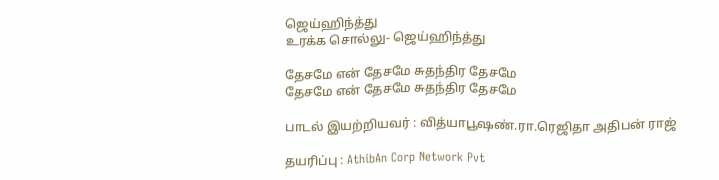ஜெய்ஹிந்த்து
உரக்க சொல்லு- ஜெய்ஹிந்த்து

தேசமே என் தேசமே சுதந்திர தேசமே
தேசமே என் தேசமே சுதந்திர தேசமே

பாடல் இயற்றியவர் : வித்யாபூஷண்.ரா.ரெஜிதா அதிபன் ராஜ்

தயரிப்பு : AthibAn Corp Network Pvt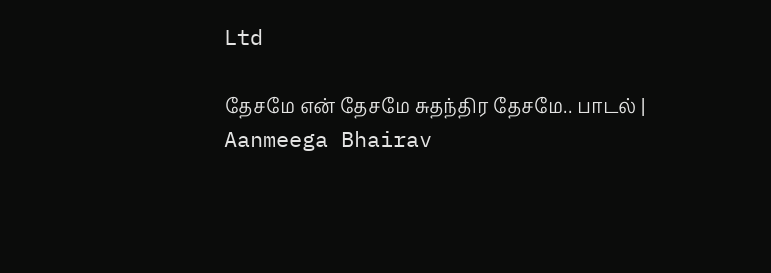Ltd

தேசமே என் தேசமே சுதந்திர தேசமே.. பாடல் | Aanmeega Bhairav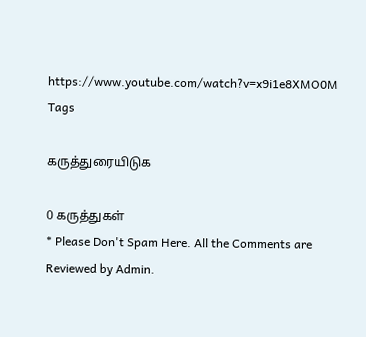https://www.youtube.com/watch?v=x9i1e8XMO0M
Tags

கருத்துரையிடுக

0 கருத்துகள்
* Please Don't Spam Here. All the Comments are Reviewed by Admin.